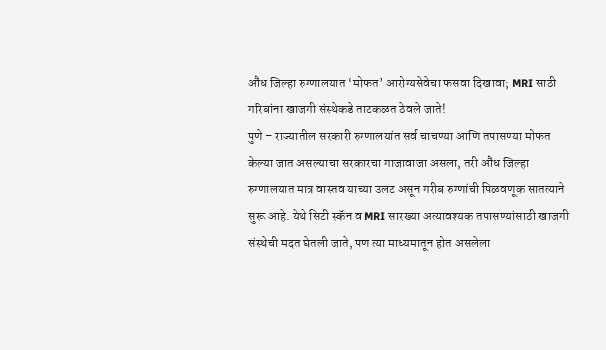औंध जिल्हा रुग्णालयात ‘मोफत’ आरोग्यसेवेचा फसवा दिखावा; MRI साठी गरिबांना खाजगी संस्थेकडे ताटकळत ठेवले जाते!
पुणे – राज्यातील सरकारी रुग्णालयांत सर्व चाचण्या आणि तपासण्या मोफत केल्या जात असल्याचा सरकारचा गाजावाजा असला, तरी औंध जिल्हा रुग्णालयात मात्र वास्तव याच्या उलट असून गरीब रुग्णांची पिळवणूक सातत्याने सुरू आहे. येथे सिटी स्कॅन व MRI सारख्या अत्यावश्यक तपासण्यांसाठी खाजगी संस्थेची मदत घेतली जाते, पण त्या माध्यमातून होत असलेला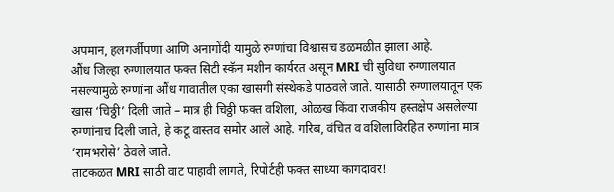अपमान, हलगर्जीपणा आणि अनागोंदी यामुळे रुग्णांचा विश्वासच डळमळीत झाला आहे.
औंध जिल्हा रुग्णालयात फक्त सिटी स्कॅन मशीन कार्यरत असून MRI ची सुविधा रुग्णालयात नसल्यामुळे रुग्णांना औंध गावातील एका खासगी संस्थेकडे पाठवले जाते. यासाठी रुग्णालयातून एक खास ‘चिठ्ठी’ दिली जाते – मात्र ही चिठ्ठी फक्त वशिला, ओळख किंवा राजकीय हस्तक्षेप असलेल्या रुग्णांनाच दिली जाते, हे कटू वास्तव समोर आले आहे. गरिब, वंचित व वशिलाविरहित रुग्णांना मात्र ‘रामभरोसे’ ठेवले जाते.
ताटकळत MRI साठी वाट पाहावी लागते, रिपोर्टही फक्त साध्या कागदावर!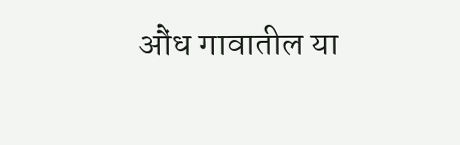औंध गावातील या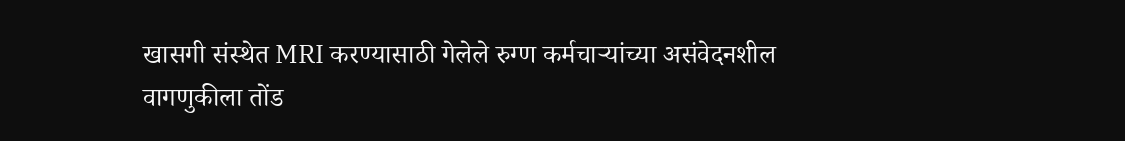खासगी संस्थेत MRI करण्यासाठी गेलेले रुग्ण कर्मचाऱ्यांच्या असंवेदनशील वागणुकीला तोंड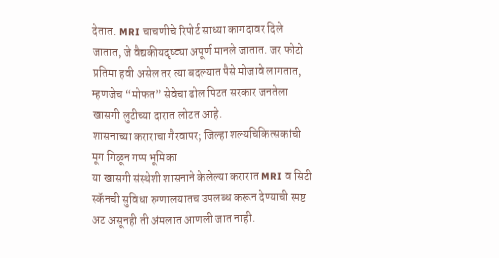देतात. MRI चाचणीचे रिपोर्ट साध्या कागदावर दिले जातात, जे वैद्यकीयदृष्ट्या अपूर्ण मानले जातात. जर फोटो प्रतिमा हवी असेल तर त्या बदल्यात पैसे मोजावे लागतात, म्हणजेच “मोफत” सेवेचा ढोल पिटत सरकार जनतेला खासगी लुटीच्या दारात लोटत आहे.
शासनाच्या कराराचा गैरवापर; जिल्हा शल्यचिकित्सकांची मूग गिळून गप्प भूमिका
या खासगी संस्थेशी शासनाने केलेल्या करारात MRI व सिटी स्कॅनची सुविधा रुग्णालयातच उपलब्ध करून देण्याची स्पष्ट अट असूनही ती अंमलात आणली जात नाही.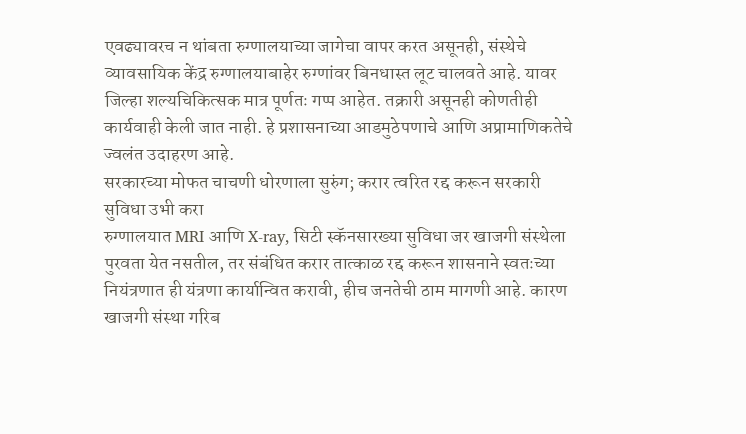एवढ्यावरच न थांबता रुग्णालयाच्या जागेचा वापर करत असूनही, संस्थेचे व्यावसायिक केंद्र रुग्णालयाबाहेर रुग्णांवर बिनधास्त लूट चालवते आहे. यावर जिल्हा शल्यचिकित्सक मात्र पूर्णतः गप्प आहेत. तक्रारी असूनही कोणतीही कार्यवाही केली जात नाही. हे प्रशासनाच्या आडमुठेपणाचे आणि अप्रामाणिकतेचे ज्वलंत उदाहरण आहे.
सरकारच्या मोफत चाचणी धोरणाला सुरुंग; करार त्वरित रद्द करून सरकारी सुविधा उभी करा
रुग्णालयात MRI आणि X-ray, सिटी स्कॅनसारख्या सुविधा जर खाजगी संस्थेला पुरवता येत नसतील, तर संबंधित करार तात्काळ रद्द करून शासनाने स्वतःच्या नियंत्रणात ही यंत्रणा कार्यान्वित करावी, हीच जनतेची ठाम मागणी आहे. कारण खाजगी संस्था गरिब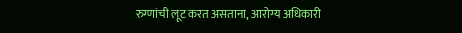रुग्णांची लूट करत असताना, आरोग्य अधिकारी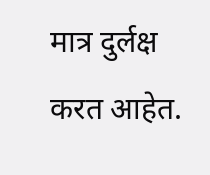मात्र दुर्लक्ष करत आहेत.